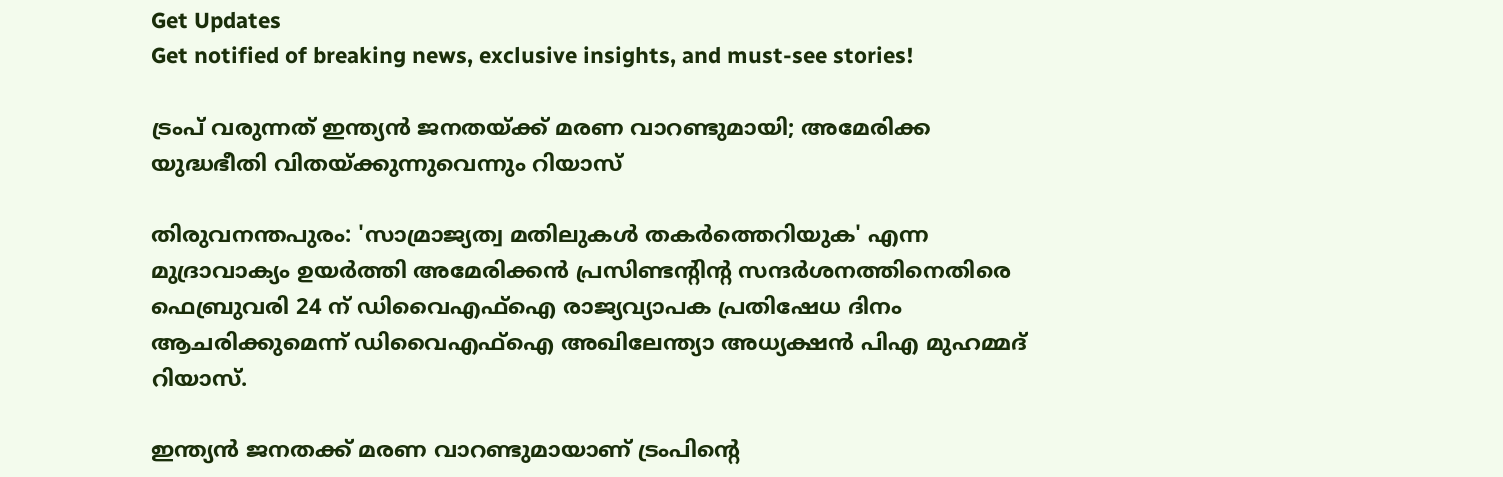Get Updates
Get notified of breaking news, exclusive insights, and must-see stories!

ട്രംപ് വരുന്നത് ഇന്ത്യന്‍ ജനതയ്ക്ക് മരണ വാറണ്ടുമായി; അമേരിക്ക യുദ്ധഭീതി വിതയ്ക്കുന്നുവെന്നും റിയാസ്

തിരുവനന്തപുരം: 'സാമ്രാജ്യത്വ മതിലുകൾ തകർത്തെറിയുക' എന്ന മുദ്രാവാക്യം ഉയർത്തി അമേരിക്കൻ പ്രസിണ്ടന്റിന്റ സന്ദർശനത്തിനെതിരെ ഫെബ്രുവരി 24 ന് ഡിവൈഎഫ്ഐ രാജ്യവ്യാപക പ്രതിഷേധ ദിനം ആചരിക്കുമെന്ന് ഡിവൈഎഫ്ഐ അഖിലേന്ത്യാ അധ്യക്ഷന്‍ പിഎ മുഹമ്മദ് റിയാസ്.

ഇന്ത്യൻ ജനതക്ക് മരണ വാറണ്ടുമായാണ് ട്രംപിന്‍റെ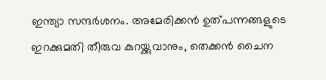ഇന്ത്യാ സന്ദര്‍ശനം. അമേരിക്കൻ ഉത്പന്നങ്ങളുടെ ഇറക്കുമതി തീരുവ കുറയ്ക്കുവാനും, തെക്കൻ ചൈന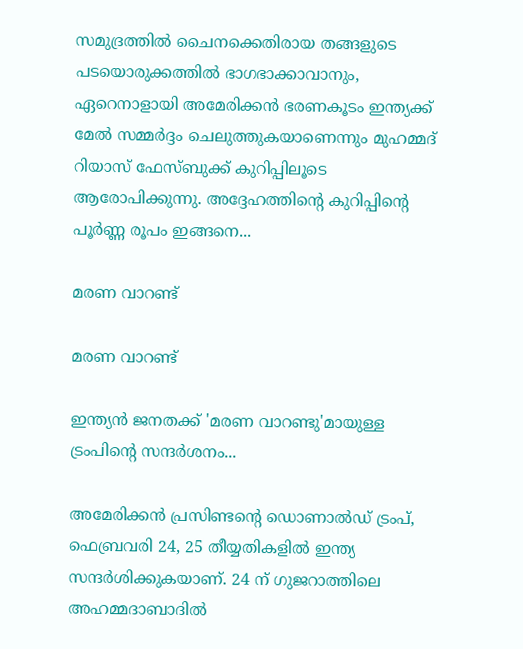സമുദ്രത്തിൽ ചൈനക്കെതിരായ തങ്ങളുടെ പടയൊരുക്കത്തിൽ ഭാഗഭാക്കാവാനും, ഏറെനാളായി അമേരിക്കൻ ഭരണകൂടം ഇന്ത്യക്ക് മേൽ സമ്മർദ്ദം ചെലുത്തുകയാണെന്നും മുഹമ്മദ് റിയാസ് ഫേസ്ബുക്ക് കുറിപ്പിലൂടെ ആരോപിക്കുന്നു. അദ്ദേഹത്തിന്‍റെ കുറിപ്പിന്‍റെ പൂര്‍ണ്ണ രൂപം ഇങ്ങനെ...

മരണ വാറണ്ട്

മരണ വാറണ്ട്

ഇന്ത്യൻ ജനതക്ക് 'മരണ വാറണ്ടു'മായുള്ള ട്രംപിന്റെ സന്ദർശനം...

അമേരിക്കൻ പ്രസിണ്ടന്റെ ഡൊണാൽഡ് ട്രംപ്, ഫെബ്രവരി 24, 25 തീയ്യതികളിൽ ഇന്ത്യ സന്ദർശിക്കുകയാണ്. 24 ന് ഗുജറാത്തിലെ അഹമ്മദാബാദിൽ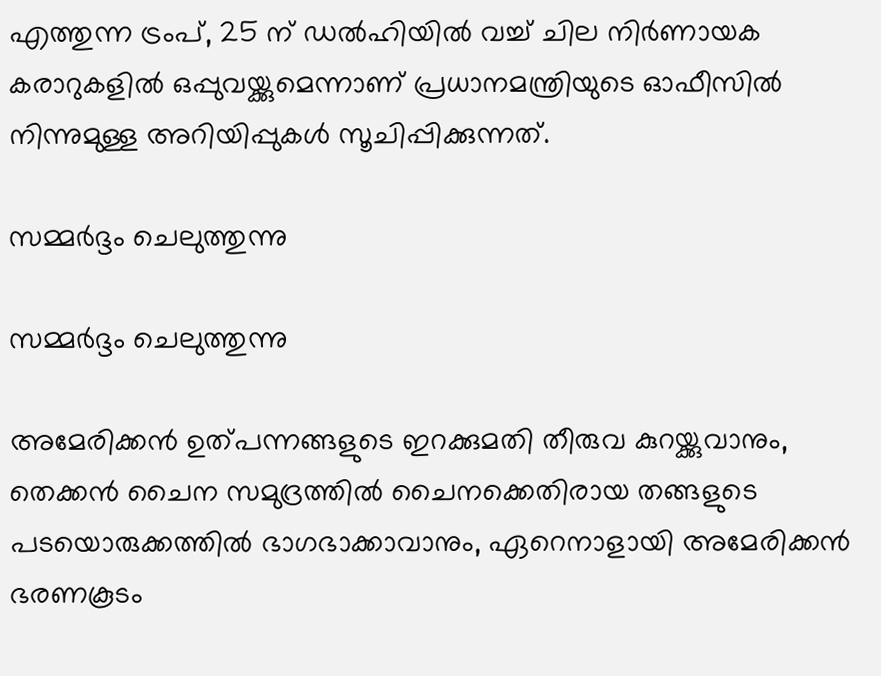എത്തുന്ന ട്രംപ്, 25 ന് ഡൽഹിയിൽ വച്ച് ചില നിർണായക കരാറുകളിൽ ഒപ്പുവയ്ക്കുമെന്നാണ് പ്രധാനമന്ത്രിയുടെ ഓഫീസിൽ നിന്നുമുള്ള അറിയിപ്പുകൾ സൂചിപ്പിക്കുന്നത്.

സമ്മർദ്ദം ചെലുത്തുന്നു

സമ്മർദ്ദം ചെലുത്തുന്നു

അമേരിക്കൻ ഉത്പന്നങ്ങളുടെ ഇറക്കുമതി തീരുവ കുറയ്ക്കുവാനും, തെക്കൻ ചൈന സമുദ്രത്തിൽ ചൈനക്കെതിരായ തങ്ങളുടെ പടയൊരുക്കത്തിൽ ഭാഗഭാക്കാവാനും, ഏറെനാളായി അമേരിക്കൻ ഭരണകൂടം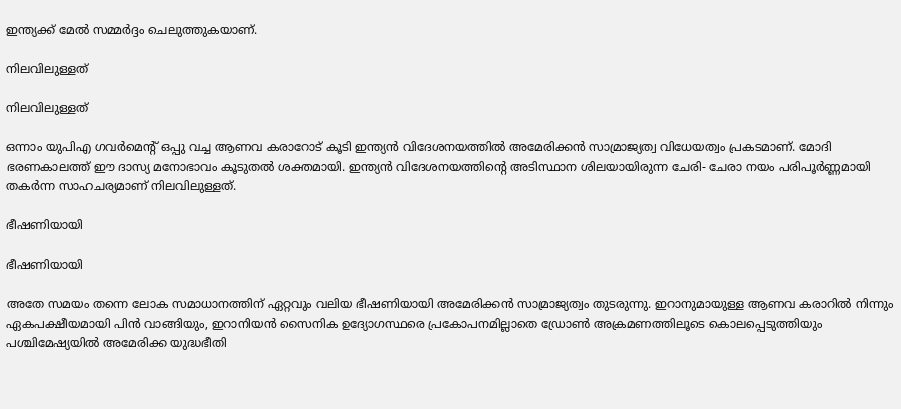ഇന്ത്യക്ക് മേൽ സമ്മർദ്ദം ചെലുത്തുകയാണ്.

നിലവിലുള്ളത്

നിലവിലുള്ളത്

ഒന്നാം യുപിഎ ഗവർമെന്റ് ഒപ്പു വച്ച ആണവ കരാറോട് കൂടി ഇന്ത്യൻ വിദേശനയത്തിൽ അമേരിക്കൻ സാമ്രാജ്യത്വ വിധേയത്വം പ്രകടമാണ്. മോദി ഭരണകാലത്ത് ഈ ദാസ്യ മനോഭാവം കൂടുതൽ ശക്തമായി. ഇന്ത്യൻ വിദേശനയത്തിന്റെ അടിസ്ഥാന ശിലയായിരുന്ന ചേരി- ചേരാ നയം പരിപൂർണ്ണമായി തകർന്ന സാഹചര്യമാണ് നിലവിലുള്ളത്.

ഭീഷണിയായി

ഭീഷണിയായി

അതേ സമയം തന്നെ ലോക സമാധാനത്തിന് ഏറ്റവും വലിയ ഭീഷണിയായി അമേരിക്കൻ സാമ്രാജ്യത്വം തുടരുന്നു. ഇറാനുമായുള്ള ആണവ കരാറിൽ നിന്നും ഏകപക്ഷീയമായി പിൻ വാങ്ങിയും, ഇറാനിയൻ സൈനിക ഉദ്യോഗസ്ഥരെ പ്രകോപനമില്ലാതെ ഡ്രോൺ അക്രമണത്തിലൂടെ കൊലപ്പെടുത്തിയും പശ്ചിമേഷ്യയിൽ അമേരിക്ക യുദ്ധഭീതി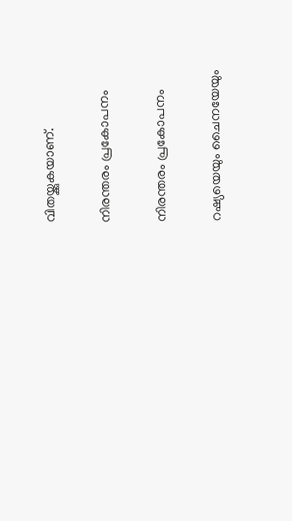വിതയ്ക്കുകയാണ്.

നിരന്തരം പ്രകോപനം

നിരന്തരം പ്രകോപനം

റഷ്യയെയും ചൈനയേയും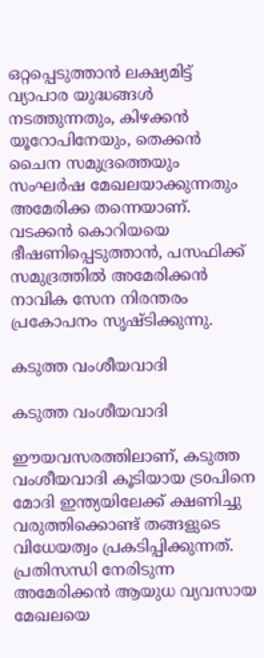ഒറ്റപ്പെടുത്താൻ ലക്ഷ്യമിട്ട് വ്യാപാര യുദ്ധങ്ങൾ നടത്തുന്നതും, കിഴക്കൻ യൂറോപിനേയും, തെക്കൻ ചൈന സമുദ്രത്തെയും സംഘർഷ മേഖലയാക്കുന്നതും അമേരിക്ക തന്നെയാണ്. വടക്കൻ കൊറിയയെ ഭീഷണിപ്പെടുത്താൻ, പസഫിക്ക് സമുദ്രത്തിൽ അമേരിക്കൻ നാവിക സേന നിരന്തരം പ്രകോപനം സൃഷ്ടിക്കുന്നു.

കടുത്ത വംശീയവാദി

കടുത്ത വംശീയവാദി

ഈയവസരത്തിലാണ്, കടുത്ത വംശീയവാദി കൂടിയായ ട്രoപിനെ മോദി ഇന്ത്യയിലേക്ക് ക്ഷണിച്ചു വരുത്തിക്കൊണ്ട് തങ്ങളുടെ വിധേയത്വം പ്രകടിപ്പിക്കുന്നത്. പ്രതിസന്ധി നേരിടുന്ന അമേരിക്കൻ ആയുധ വ്യവസായ മേഖലയെ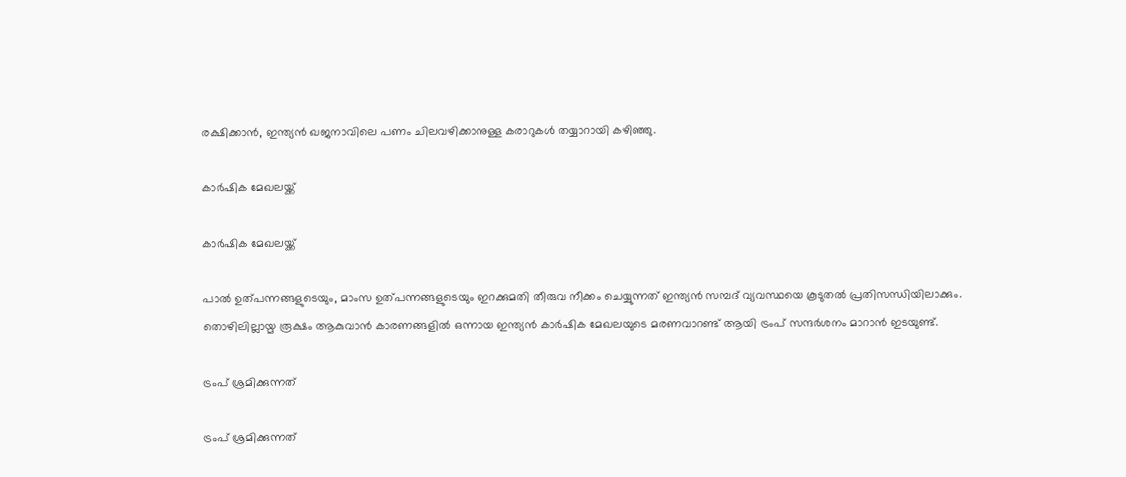രക്ഷിക്കാൻ, ഇന്ത്യൻ ഖജനാവിലെ പണം ചിലവഴിക്കാനുള്ള കരാറുകൾ തയ്യാറായി കഴിഞ്ഞു.

കാർഷിക മേഖലയ്ക്ക്

കാർഷിക മേഖലയ്ക്ക്

പാൽ ഉത്പന്നങ്ങളുടെയും, മാംസ ഉത്പന്നങ്ങളുടെയും ഇറക്കുമതി തീരുവ നീക്കം ചെയ്യുന്നത് ഇന്ത്യൻ സമ്പദ് വ്യവസ്ഥയെ കൂടുതൽ പ്രതിസന്ധിയിലാക്കും. തൊഴിലില്ലായ്മ രൂക്ഷം ആകുവാൻ കാരണങ്ങളിൽ ഒന്നായ ഇന്ത്യൻ കാർഷിക മേഖലയുടെ മരണവാറണ്ട് ആയി ട്രംപ് സന്ദർശനം മാറാൻ ഇടയുണ്ട്.

ട്രംപ് ശ്രമിക്കുന്നത്

ട്രംപ് ശ്രമിക്കുന്നത്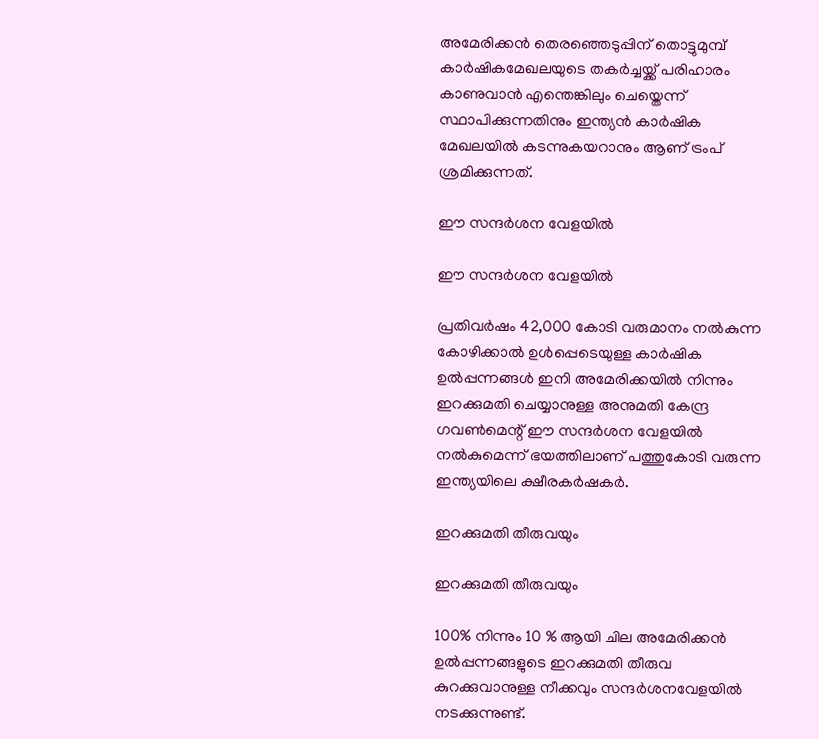അമേരിക്കൻ തെരഞ്ഞെടുപ്പിന് തൊട്ടുമുമ്പ് കാർഷികമേഖലയുടെ തകർച്ചയ്ക്ക് പരിഹാരം കാണുവാൻ എന്തെങ്കിലും ചെയ്തെന്ന് സ്ഥാപിക്കുന്നതിനും ഇന്ത്യൻ കാർഷിക മേഖലയിൽ കടന്നുകയറാനും ആണ് ട്രംപ് ശ്രമിക്കുന്നത്.

ഈ സന്ദർശന വേളയിൽ

ഈ സന്ദർശന വേളയിൽ

പ്രതിവർഷം 42,000 കോടി വരുമാനം നൽകുന്ന കോഴിക്കാൽ ഉൾപ്പെടെയുള്ള കാർഷിക ഉൽപ്പന്നങ്ങൾ ഇനി അമേരിക്കയിൽ നിന്നും ഇറക്കുമതി ചെയ്യാനുള്ള അനുമതി കേന്ദ്ര ഗവൺമെന്റ് ഈ സന്ദർശന വേളയിൽ നൽകുമെന്ന് ഭയത്തിലാണ് പത്തുകോടി വരുന്ന ഇന്ത്യയിലെ ക്ഷീരകർഷകർ.

ഇറക്കുമതി തീരുവയും

ഇറക്കുമതി തീരുവയും

100% നിന്നും 10 % ആയി ചില അമേരിക്കൻ ഉൽപ്പന്നങ്ങളുടെ ഇറക്കുമതി തീരുവ കുറക്കുവാനുള്ള നീക്കവും സന്ദർശനവേളയിൽ നടക്കുന്നുണ്ട്.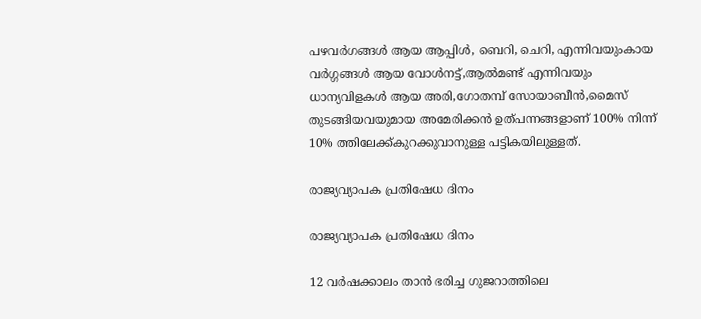പഴവർഗങ്ങൾ ആയ ആപ്പിൾ, ബെറി, ചെറി, എന്നിവയുംകായ വർഗ്ഗങ്ങൾ ആയ വോൾനട്ട്,ആൽമണ്ട് എന്നിവയും ധാന്യവിളകൾ ആയ അരി,ഗോതമ്പ് സോയാബീൻ,മൈസ് തുടങ്ങിയവയുമായ അമേരിക്കൻ ഉത്പന്നങ്ങളാണ് 100% നിന്ന് 10% ത്തിലേക്ക്കുറക്കുവാനുള്ള പട്ടികയിലുള്ളത്.

രാജ്യവ്യാപക പ്രതിഷേധ ദിനം

രാജ്യവ്യാപക പ്രതിഷേധ ദിനം

12 വർഷക്കാലം താൻ ഭരിച്ച ഗുജറാത്തിലെ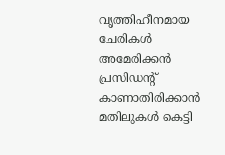വൃത്തിഹീനമായ ചേരികൾ അമേരിക്കൻ പ്രസിഡന്റ് കാണാതിരിക്കാൻ മതിലുകൾ കെട്ടി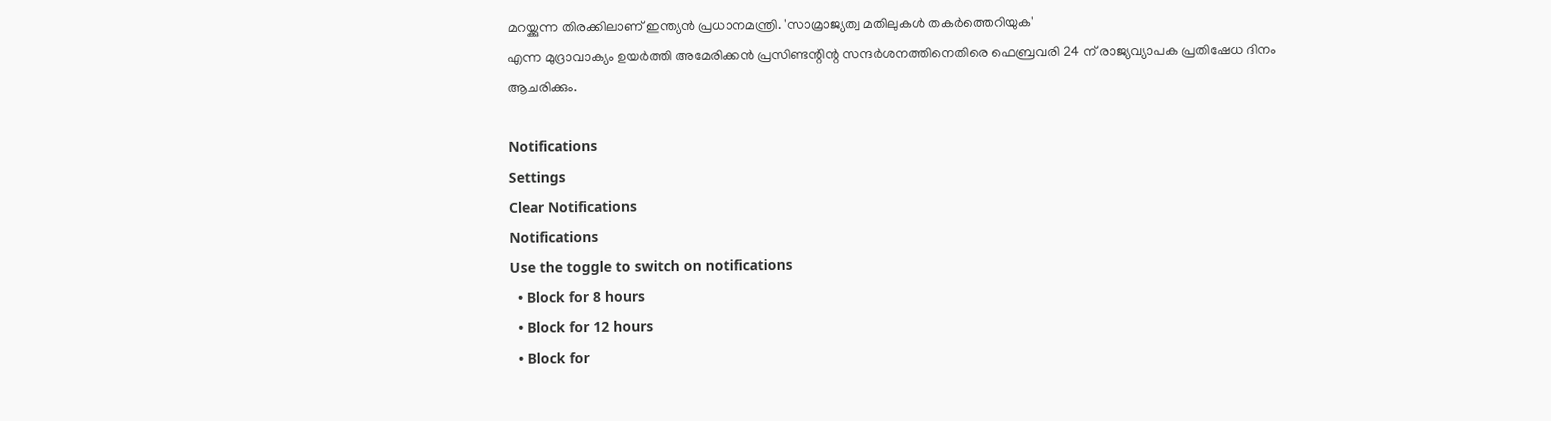മറയ്ക്കുന്ന തിരക്കിലാണ് ഇന്ത്യൻ പ്രധാനമന്ത്രി. 'സാമ്രാജ്യത്വ മതിലുകൾ തകർത്തെറിയുക'
എന്ന മുദ്രാവാക്യം ഉയർത്തി അമേരിക്കൻ പ്രസിണ്ടന്റിന്റ സന്ദർശനത്തിനെതിരെ ഫെബ്രവരി 24 ന് രാജ്യവ്യാപക പ്രതിഷേധ ദിനം ആചരിക്കും.

Notifications
Settings
Clear Notifications
Notifications
Use the toggle to switch on notifications
  • Block for 8 hours
  • Block for 12 hours
  • Block for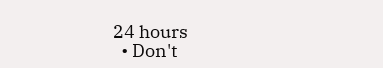24 hours
  • Don't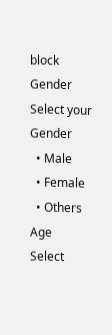block
Gender
Select your Gender
  • Male
  • Female
  • Others
Age
Select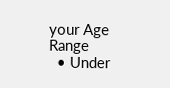your Age Range
  • Under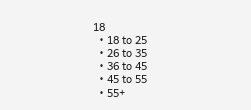18
  • 18 to 25
  • 26 to 35
  • 36 to 45
  • 45 to 55
  • 55+